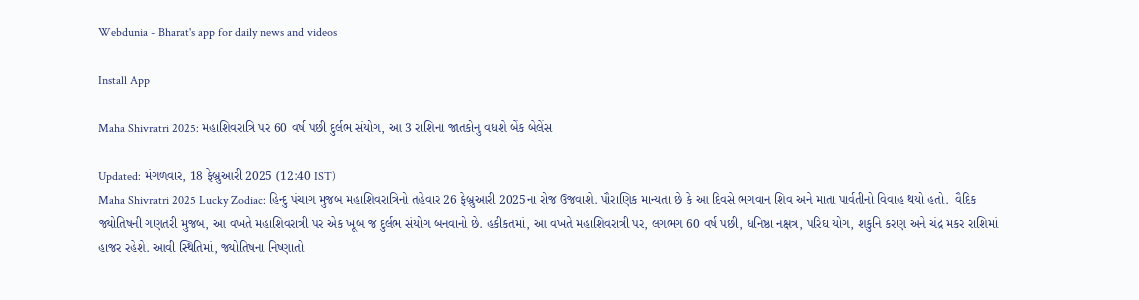Webdunia - Bharat's app for daily news and videos

Install App

Maha Shivratri 2025: મહાશિવરાત્રિ પર 60 વર્ષ પછી દુર્લભ સંયોગ, આ 3 રાશિના જાતકોનુ વધશે બેંક બેલેંસ

Updated: મંગળવાર, 18 ફેબ્રુઆરી 2025 (12:40 IST)
Maha Shivratri 2025 Lucky Zodiac: હિન્દુ પંચાગ મુજબ મહાશિવરાત્રિનો તહેવાર 26 ફેબ્રુઆરી 2025ના રોજ ઉજવાશે. પૌરાણિક માન્યતા છે કે આ દિવસે ભગવાન શિવ અને માતા પાર્વતીનો વિવાહ થયો હતો.  વૈદિક જ્યોતિષની ગણતરી મુજબ, આ વખતે મહાશિવરાત્રી પર એક ખૂબ જ દુર્લભ સંયોગ બનવાનો છે. હકીકતમાં, આ વખતે મહાશિવરાત્રી પર, લગભગ 60 વર્ષ પછી, ધનિષ્ઠા નક્ષત્ર, પરિઘ યોગ, શકુનિ કરણ અને ચંદ્ર મકર રાશિમાં હાજર રહેશે. આવી સ્થિતિમાં, જ્યોતિષના નિષ્ણાતો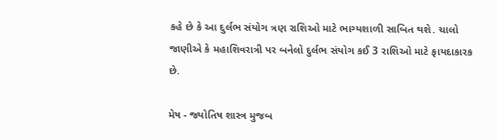કહે છે કે આ દુર્લભ સંયોગ ત્રણ રાશિઓ માટે ભાગ્યશાળી સાબિત થશે. ચાલો જાણીએ કે મહાશિવરાત્રી પર બનેલો દુર્લભ સંયોગ કઈ 3 રાશિઓ માટે ફાયદાકારક છે.

મેષ - જ્યોતિષ શાસ્ત્ર મુજબ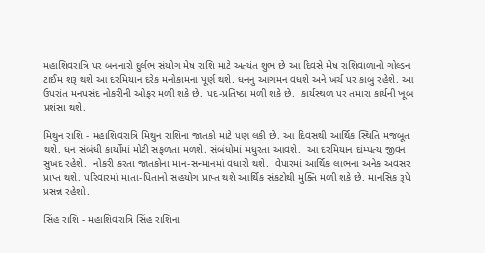મહાશિવરાત્રિ પર બનનારો દુર્લભ સંયોગ મેષ રાશિ માટે અત્યંત શુભ છે આ દિવસે મેષ રાશિવાળાનો ગોલ્ડન ટાઈમ શરૂ થશે આ દરમિયાન દરેક મનોકામના પૂર્ણ થશે. ધનનુ આગમન વધશે અને ખર્ચ પર કાબુ રહેશે. આ ઉપરાંત મનપસંદ નોકરીની ઓફર મળી શકે છે. પદ-પ્રતિષ્ઠા મળી શકે છે.  કાર્યસ્થળ પર તમારા કાર્યની ખૂબ પ્રશંસા થશે.

મિથુન રાશિ - મહાશિવરાત્રિ મિથુન રાશિના જાતકો માટે પણ લકી છે. આ દિવસથી આર્થિક સ્થિતિ મજબૂત થશે. ધન સંબંધી કાર્યોમાં મોટી સફળતા મળશે. સંબંધોમાં મધુરતા આવશે.  આ દરમિયાન દાંમ્પત્ય જીવન સુખદ રહેશે.  નોકરી કરતા જાતકોના માન-સન્માનમાં વધારો થશે.  વેપારમાં આર્થિક લાભના અનેક અવસર પ્રાપ્ત થશે. પરિવારમાં માતા-પિતાનો સહયોગ પ્રાપ્ત થશે આર્થિક સંકટોથી મુક્તિ મળી શકે છે. માનસિક રૂપે પ્રસન્ન રહેશો.

સિંહ રાશિ - મહાશિવરાત્રિ સિંહ રાશિના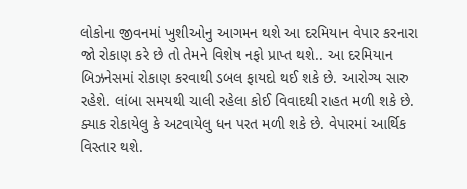લોકોના જીવનમાં ખુશીઓનુ આગમન થશે આ દરમિયાન વેપાર કરનારા જો રોકાણ કરે છે તો તેમને વિશેષ નફો પ્રાપ્ત થશે.. આ દરમિયાન બિઝનેસમાં રોકાણ કરવાથી ડબલ ફાયદો થઈ શકે છે. આરોગ્ય સારુ રહેશે. લાંબા સમયથી ચાલી રહેલા કોઈ વિવાદથી રાહત મળી શકે છે.  ક્યાક રોકાયેલુ કે અટવાયેલુ ધન પરત મળી શકે છે. વેપારમાં આર્થિક વિસ્તાર થશે.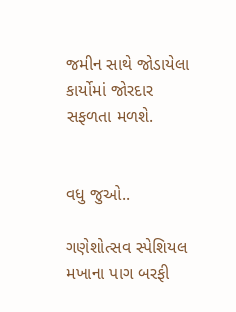જમીન સાથે જોડાયેલા કાર્યોમાં જોરદાર સફળતા મળશે.


વધુ જુઓ..

ગણેશોત્સવ સ્પેશિયલ મખાના પાગ બરફી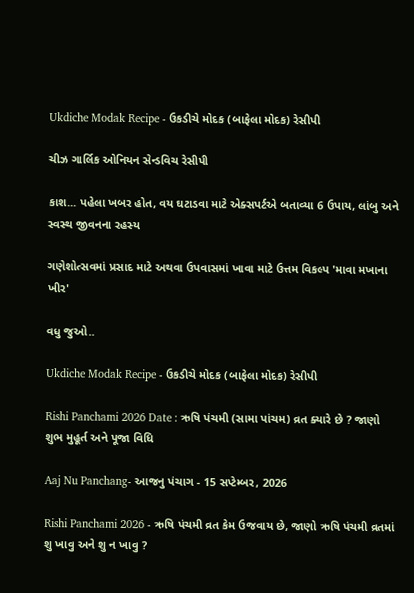Ukdiche Modak Recipe - ઉકડીચે મોદક (બાફેલા મોદક) રેસીપી

ચીઝ ગાર્લિક ઓનિયન સેન્ડવિચ રેસીપી

કાશ... પહેલા ખબર હોત, વય ઘટાડવા માટે એક્સપર્ટએ બતાવ્યા 6 ઉપાય, લાંબુ અને સ્વસ્થ જીવનના રહસ્ય

ગણેશોત્સવમાં પ્રસાદ માટે અથવા ઉપવાસમાં ખાવા માટે ઉત્તમ વિકલ્પ 'માવા મખાના ખીર'

વધુ જુઓ..

Ukdiche Modak Recipe - ઉકડીચે મોદક (બાફેલા મોદક) રેસીપી

Rishi Panchami 2026 Date : ઋષિ પંચમી (સામા પાંચમ) વ્રત ક્યારે છે ? જાણો શુભ મુહૂર્ત અને પૂજા વિધિ

Aaj Nu Panchang- આજનુ પંચાગ - 15 સપ્ટેમ્બર, 2026

Rishi Panchami 2026 - ઋષિ પંચમી વ્રત કેમ ઉજવાય છે, જાણો ઋષિ પંચમી વ્રતમાં શુ ખાવુ અને શુ ન ખાવુ ?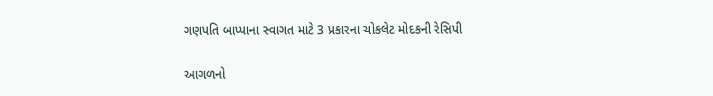ગણપતિ બાપ્પાના સ્વાગત માટે 3 પ્રકારના ચોકલેટ મોદકની રેસિપી

આગળનો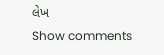લેખ
Show comments